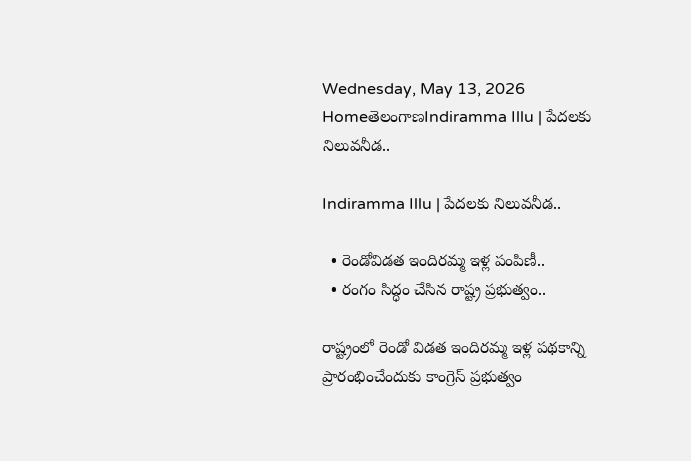Wednesday, May 13, 2026
HomeతెలంగాణIndiramma Illu | పేదలకు నిలువనీడ..

Indiramma Illu | పేదలకు నిలువనీడ..

  • రెండోవిడత ఇందిరమ్మ ఇళ్ల పంపిణీ..
  • రంగం సిద్ధం చేసిన రాష్ట్ర ప్రభుత్వం..

రాష్ట్రంలో రెండో విడత ఇందిరమ్మ ఇళ్ల పథకాన్ని ప్రారంభించేందుకు కాంగ్రెస్ ప్రభుత్వం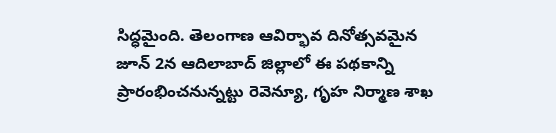సిద్ధమైంది. తెలంగాణ ఆవిర్భావ దినోత్సవమైన జూన్ 2న ఆదిలాబాద్ జిల్లాలో ఈ పథకాన్ని ప్రారంభించనున్నట్టు రెవెన్యూ, గృహ నిర్మాణ శాఖ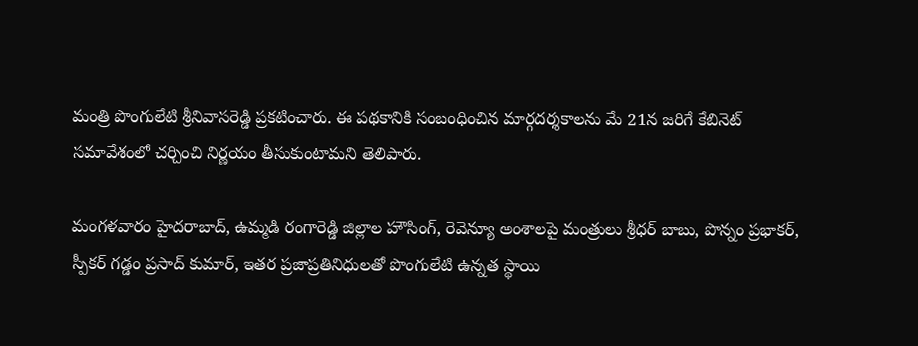మంత్రి పొంగులేటి శ్రీనివాసరెడ్డి ప్రకటించారు. ఈ పథకానికి సంబంధించిన మార్గదర్శకాలను మే 21న జరిగే కేబినెట్ సమావేశంలో చర్చించి నిర్ణయం తీసుకుంటామని తెలిపారు.

మంగళవారం హైదరాబాద్, ఉమ్మడి రంగారెడ్డి జిల్లాల హౌసింగ్, రెవెన్యూ అంశాలపై మంత్రులు శ్రీధర్ బాబు, పొన్నం ప్రభాకర్‌, స్పీకర్ గడ్డం ప్రసాద్ కుమార్, ఇతర ప్రజాప్రతినిధులతో పొంగులేటి ఉన్నత స్థాయి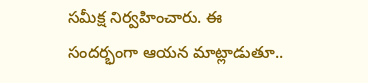సమీక్ష నిర్వహించారు. ఈ సందర్భంగా ఆయన మాట్లాడుతూ..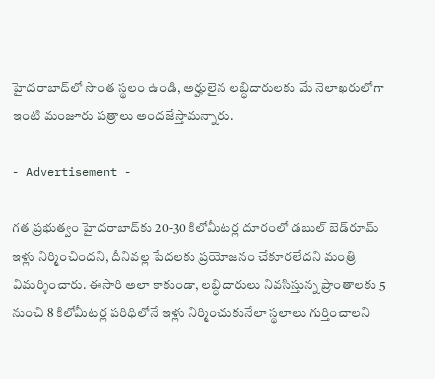హైదరాబాద్‌లో సొంత స్థలం ఉండి, అర్హులైన లబ్ధిదారులకు మే నెలాఖరులోగా ఇంటి మంజూరు పత్రాలు అందజేస్తామన్నారు.

- Advertisement -

గత ప్రభుత్వం హైదరాబాద్‌కు 20-30 కిలోమీటర్ల దూరంలో డబుల్ బెడ్‌రూమ్‌ ఇళ్లు నిర్మించిందని, దీనివల్ల పేదలకు ప్రయోజనం చేకూరలేదని మంత్రి విమర్శించారు. ఈసారి అలా కాకుండా, లబ్ధిదారులు నివసిస్తున్న ప్రాంతాలకు 5 నుంచి 8 కిలోమీటర్ల పరిధిలోనే ఇళ్లు నిర్మించుకునేలా స్థలాలు గుర్తించాలని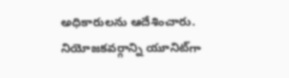అధికారులను ఆదేశించారు. నియోజకవర్గాన్ని యూనిట్‌గా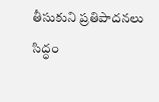తీసుకుని ప్రతిపాదనలు సిద్ధం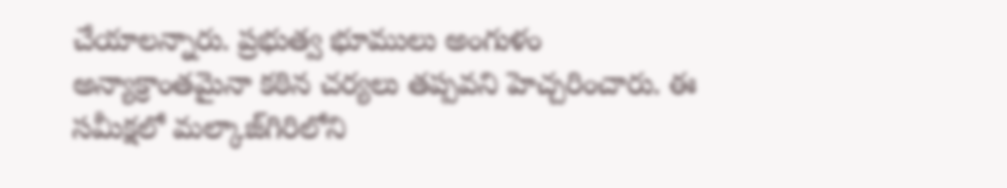చేయాలన్నారు. ప్రభుత్వ భూములు అంగుళం అన్యాక్రాంతమైనా కఠిన చర్యలు తప్పవని హెచ్చరించారు. ఈ సమీక్షలో మల్కాజ్‌గిరిలోని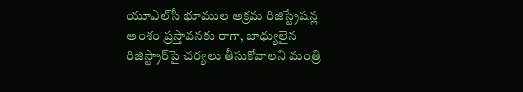యూఎల్‌సీ భూముల అక్రమ రిజిస్ట్రేషన్ల అంశం ప్రస్తావనకు రాగా, బాధ్యులైన రిజిస్ట్రార్‌పై చర్యలు తీసుకోవాలని మంత్రి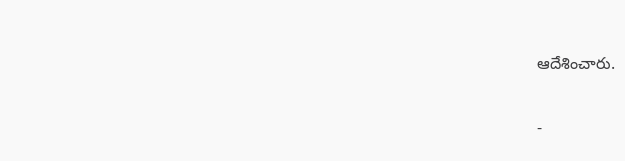ఆదేశించారు.

-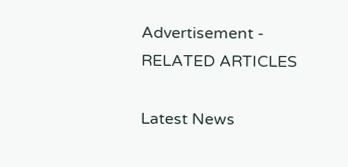Advertisement -
RELATED ARTICLES

Latest News